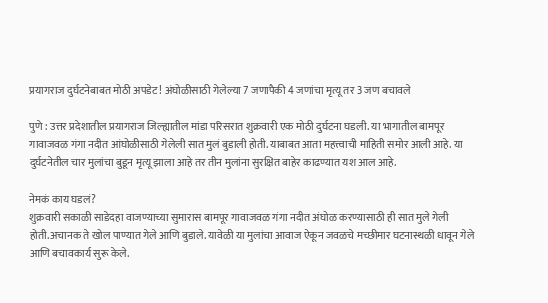प्रयागराज दुर्घटनेबाबत मोठी अपडेट! अंघोळीसाठी गेलेल्या 7 जणापैकी 4 जणांचा मृत्यू तर 3 जण बचावले

पुणे : उत्तर प्रदेशातील प्रयागराज जिल्ह्यातील मांडा परिसरात शुक्रवारी एक मोठी दुर्घटना घडली. या भागातील बामपूर गावाजवळ गंगा नदीत आंघोळीसाठी गेलेली सात मुलं बुडाली होती. याबाबत आता महत्त्वाची माहिती समोर आली आहे. या दुर्घटनेतील चार मुलांचा बुडून मृत्यू झाला आहे तर तीन मुलांना सुरक्षित बाहेर काढण्यात यश आल आहे.

नेमकं काय घडलं?
शुक्रवारी सकाळी साडेदहा वाजण्याच्या सुमारास बामपूर गावाजवळ गंगा नदीत अंघोळ करण्यासाठी ही सात मुले गेली होती.अचानक ते खोल पाण्यात गेले आणि बुडाले. यावेळी या मुलांचा आवाज ऐकून जवळचे मच्छीमार घटनास्थळी धावून गेले आणि बचावकार्य सुरू केले.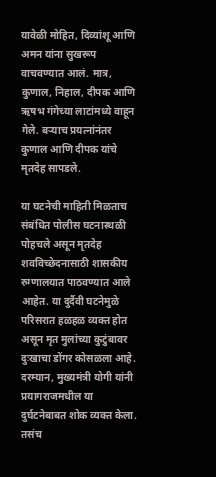यावेळी मोहित, दिव्यांशू आणि अमन यांना सुखरूप वाचवण्यात आलं. मात्र, कुणाल, निहाल, दीपक आणि ऋषभ गंगेच्या लाटांमध्ये वाहून गेले. बऱ्याच प्रयत्नांनंतर कुणाल आणि दीपक यांचे मृतदेह सापडले.

या घटनेची माहिती मिळताच संबंधित पोलीस घटनास्थळी पोहचले असून मृतदेह शवविच्छेदनासाठी शासकीय रुग्णालयात पाठवण्यात आले आहेत. या दुर्दैवी घटनेमुळे परिसरात हळहळ व्यक्त होत असून मृत मुलांच्या कुटुंबावर दुःखाचा डोंगर कोसळला आहे.
दरम्यान, मुख्यमंत्री योगी यांनी प्रयागराजमधील या दुर्घटनेबाबत शोक व्यक्त केला. तसंच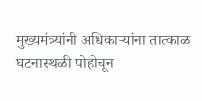मुख्यमंत्र्यांनी अधिकाऱ्यांना तात्काळ घटनास्थळी पोहोचून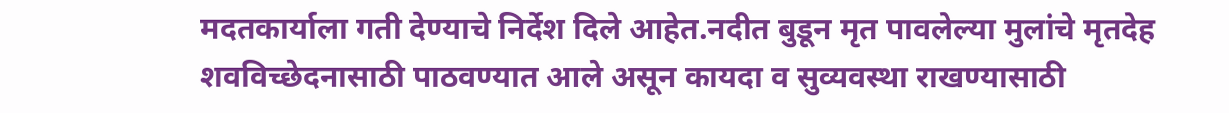मदतकार्याला गती देण्याचे निर्देश दिले आहेत.नदीत बुडून मृत पावलेल्या मुलांचे मृतदेह शवविच्छेदनासाठी पाठवण्यात आले असून कायदा व सुव्यवस्था राखण्यासाठी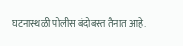घटनास्थळी पोलीस बंदोबस्त तैनात आहे.